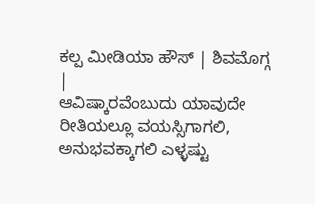ಕಲ್ಪ ಮೀಡಿಯಾ ಹೌಸ್ | ಶಿವಮೊಗ್ಗ |
ಆವಿಷ್ಕಾರವೆಂಬುದು ಯಾವುದೇ ರೀತಿಯಲ್ಲೂ ವಯಸ್ಸಿಗಾಗಲಿ, ಅನುಭವಕ್ಕಾಗಲಿ ಎಳ್ಳಷ್ಟು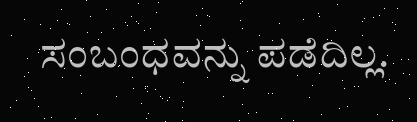ಸಂಬಂಧವನ್ನು ಪಡೆದಿಲ್ಲ.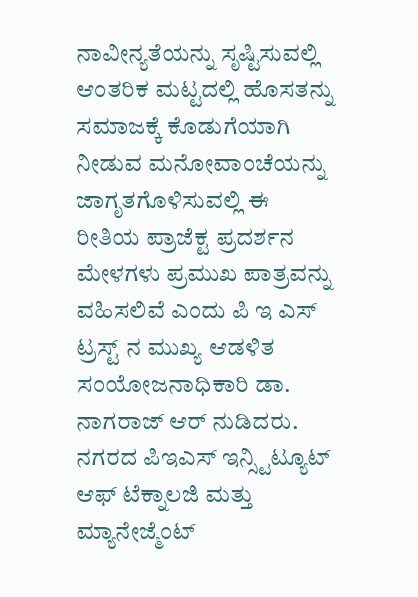ನಾವೀನ್ಯತೆಯನ್ನು ಸೃಷ್ಟಿಸುವಲ್ಲಿ ಆಂತರಿಕ ಮಟ್ಟದಲ್ಲಿ ಹೊಸತನ್ನು ಸಮಾಜಕ್ಕೆ ಕೊಡುಗೆಯಾಗಿ ನೀಡುವ ಮನೋವಾಂಚೆಯನ್ನು ಜಾಗೃತಗೊಳಿಸುವಲ್ಲಿ ಈ ರೀತಿಯ ಪ್ರಾಜೆಕ್ಟ ಪ್ರದರ್ಶನ ಮೇಳಗಳು ಪ್ರಮುಖ ಪಾತ್ರವನ್ನು ವಹಿಸಲಿವೆ ಎಂದು ಪಿ ಇ ಎಸ್ ಟ್ರಸ್ಟ್ ನ ಮುಖ್ಯ ಆಡಳಿತ ಸಂಯೋಜನಾಧಿಕಾರಿ ಡಾ. ನಾಗರಾಜ್ ಆರ್ ನುಡಿದರು.
ನಗರದ ಪಿಇಎಸ್ ಇನ್ಸ್ಟಿಟ್ಯೂಟ್ ಆಫ್ ಟೆಕ್ನಾಲಜಿ ಮತ್ತು ಮ್ಯಾನೇಜ್ಮೆಂಟ್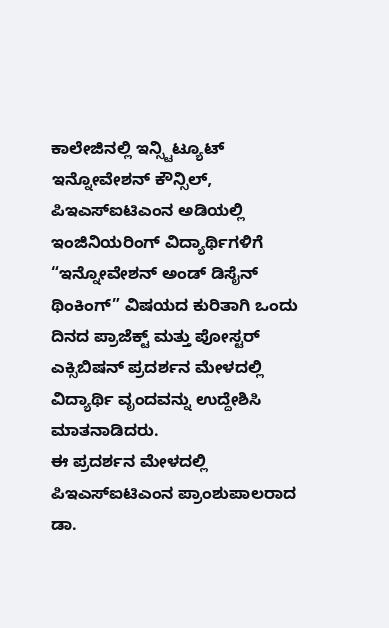ಕಾಲೇಜಿನಲ್ಲಿ ಇನ್ಸ್ಟಿಟ್ಯೂಟ್ ಇನ್ನೋವೇಶನ್ ಕೌನ್ಸಿಲ್, ಪಿಇಎಸ್ಐಟಿಎಂನ ಅಡಿಯಲ್ಲಿ ಇಂಜಿನಿಯರಿಂಗ್ ವಿದ್ಯಾರ್ಥಿಗಳಿಗೆ “ಇನ್ನೋವೇಶನ್ ಅಂಡ್ ಡಿಸೈನ್ ಥಿಂಕಿಂಗ್” ವಿಷಯದ ಕುರಿತಾಗಿ ಒಂದು ದಿನದ ಪ್ರಾಜೆಕ್ಟ್ ಮತ್ತು ಪೋಸ್ಟರ್ ಎಕ್ಸಿಬಿಷನ್ ಪ್ರದರ್ಶನ ಮೇಳದಲ್ಲಿ ವಿದ್ಯಾರ್ಥಿ ವೃಂದವನ್ನು ಉದ್ದೇಶಿಸಿ ಮಾತನಾಡಿದರು.
ಈ ಪ್ರದರ್ಶನ ಮೇಳದಲ್ಲಿ ಪಿಇಎಸ್ಐಟಿಎಂನ ಪ್ರಾಂಶುಪಾಲರಾದ ಡಾ.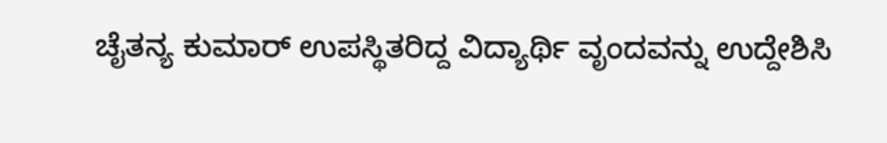ಚೈತನ್ಯ ಕುಮಾರ್ ಉಪಸ್ಥಿತರಿದ್ದ ವಿದ್ಯಾರ್ಥಿ ವೃಂದವನ್ನು ಉದ್ದೇಶಿಸಿ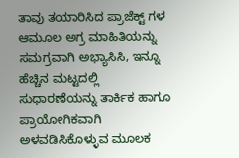ತಾವು ತಯಾರಿಸಿದ ಪ್ರಾಜೆಕ್ಟ್ ಗಳ ಆಮೂಲ ಅಗ್ರ ಮಾಹಿತಿಯನ್ನು ಸಮಗ್ರವಾಗಿ ಅಭ್ಯಾಸಿಸಿ, ಇನ್ನೂ ಹೆಚ್ಚಿನ ಮಟ್ಟದಲ್ಲಿ ಸುಧಾರಣೆಯನ್ನು ತಾರ್ಕಿಕ ಹಾಗೂ ಪ್ರಾಯೋಗಿಕವಾಗಿ ಅಳವಡಿಸಿಕೊಳ್ಳುವ ಮೂಲಕ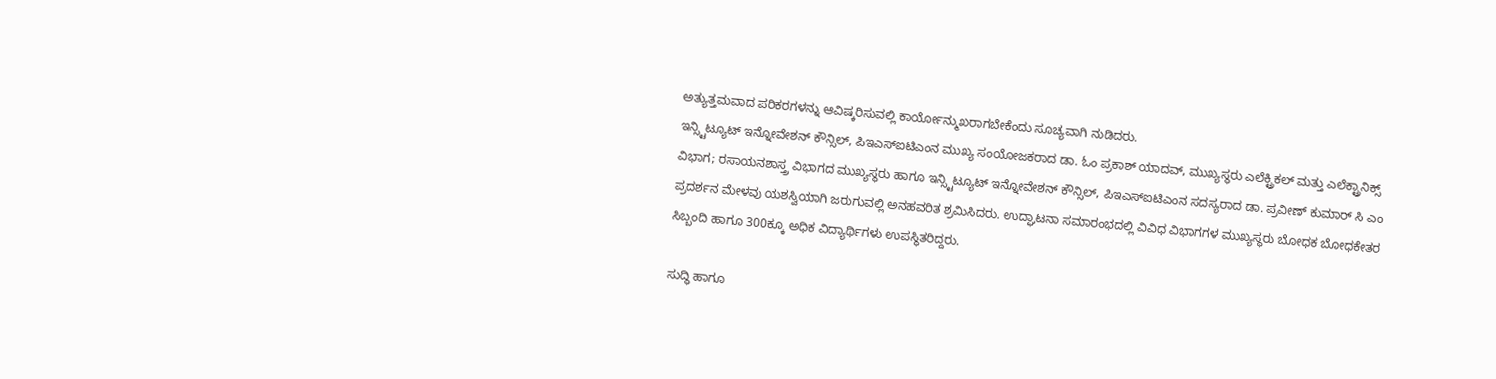ಅತ್ಯುತ್ತಮವಾದ ಪರಿಕರಗಳನ್ನು ಆವಿಷ್ಕರಿಸುವಲ್ಲಿ ಕಾರ್ಯೋನ್ಮುಖರಾಗಬೇಕೆಂದು ಸೂಚ್ಯವಾಗಿ ನುಡಿದರು.
ಇನ್ಸ್ಟಿಟ್ಯೂಟ್ ಇನ್ನೋವೇಶನ್ ಕೌನ್ಸಿಲ್, ಪಿಇಎಸ್ಐಟಿಎಂನ ಮುಖ್ಯ ಸಂಯೋಜಕರಾದ ಡಾ. ಓಂ ಪ್ರಕಾಶ್ ಯಾದವ್, ಮುಖ್ಯಸ್ಥರು ಎಲೆಕ್ಟ್ರಿಕಲ್ ಮತ್ತು ಎಲೆಕ್ಟ್ರಾನಿಕ್ಸ್ ವಿಭಾಗ; ರಸಾಯನಶಾಸ್ತ್ರ ವಿಭಾಗದ ಮುಖ್ಯಸ್ಥರು ಹಾಗೂ ಇನ್ಸ್ಟಿಟ್ಯೂಟ್ ಇನ್ನೋವೇಶನ್ ಕೌನ್ಸಿಲ್, ಪಿಇಎಸ್ಐಟಿಎಂನ ಸದಸ್ಯರಾದ ಡಾ. ಪ್ರವೀಣ್ ಕುಮಾರ್ ಸಿ ಎಂ ಪ್ರದರ್ಶನ ಮೇಳವು ಯಶಸ್ವಿಯಾಗಿ ಜರುಗುವಲ್ಲಿ ಅನಹವರಿತ ಶ್ರಮಿಸಿದರು. ಉದ್ಘಾಟನಾ ಸಮಾರಂಭದಲ್ಲಿ ವಿವಿಧ ವಿಭಾಗಗಳ ಮುಖ್ಯಸ್ಥರು ಬೋಧಕ ಬೋಧಕೇತರ ಸಿಬ್ಬಂದಿ ಹಾಗೂ 300ಕ್ಕೂ ಅಧಿಕ ವಿದ್ಯಾರ್ಥಿಗಳು ಉಪಸ್ಥಿತರಿದ್ದರು.

ಸುದ್ಧಿ ಹಾಗೂ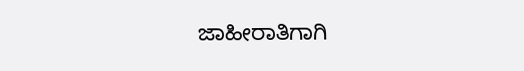ಜಾಹೀರಾತಿಗಾಗಿ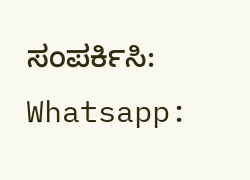ಸಂಪರ್ಕಿಸಿ: Whatsapp: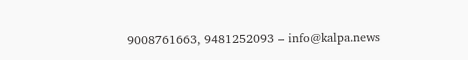9008761663, 9481252093 – info@kalpa.news